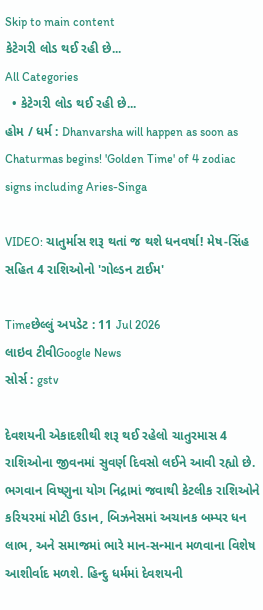Skip to main content
કેટેગરી લોડ થઈ રહી છે...
All Categories
  • કેટેગરી લોડ થઈ રહી છે...
હોમ / ધર્મ : Dhanvarsha will happen as soon as Chaturmas begins! 'Golden Time' of 4 zodiac signs including Aries-Singa

VIDEO: ચાતુર્માસ શરૂ થતાં જ થશે ધનવર્ષા! મેષ-સિંહ સહિત 4 રાશિઓનો 'ગોલ્ડન ટાઈમ'

Timeછેલ્લું અપડેટ : 11 Jul 2026
લાઇવ ટીવીGoogle News
સોર્સ : gstv

દેવશયની એકાદશીથી શરૂ થઈ રહેલો ચાતુરમાસ 4 રાશિઓના જીવનમાં સુવર્ણ દિવસો લઈને આવી રહ્યો છે. ભગવાન વિષ્ણુના યોગ નિદ્રામાં જવાથી કેટલીક રાશિઓને કરિયરમાં મોટી ઉડાન, બિઝનેસમાં અચાનક બમ્પર ધન લાભ, અને સમાજમાં ભારે માન-સન્માન મળવાના વિશેષ આશીર્વાદ મળશે. હિન્દુ ધર્મમાં દેવશયની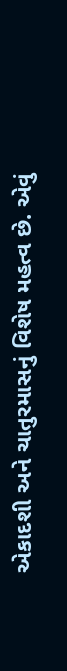એકાદશી અને ચાતુરમાસનું વિશેષ મહત્વ છે. એવું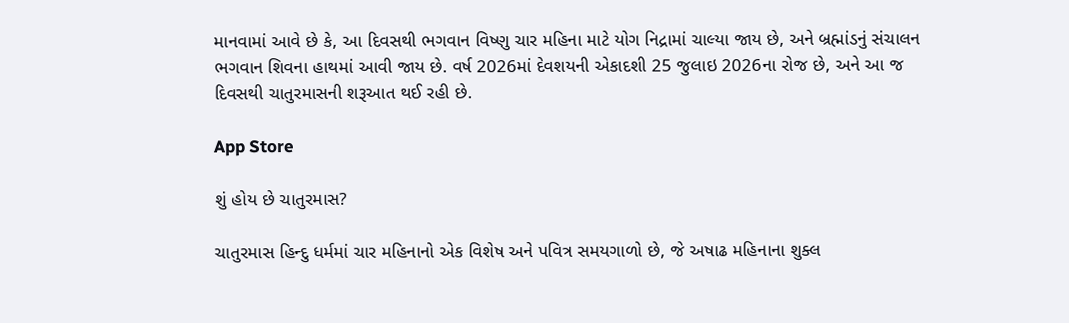માનવામાં આવે છે કે, આ દિવસથી ભગવાન વિષ્ણુ ચાર મહિના માટે યોગ નિદ્રામાં ચાલ્યા જાય છે, અને બ્રહ્માંડનું સંચાલન ભગવાન શિવના હાથમાં આવી જાય છે. વર્ષ 2026માં દેવશયની એકાદશી 25 જુલાઇ 2026ના રોજ છે, અને આ જ દિવસથી ચાતુરમાસની શરૂઆત થઈ રહી છે.

App Store

શું હોય છે ચાતુરમાસ?

ચાતુરમાસ હિન્દુ ધર્મમાં ચાર મહિનાનો એક વિશેષ અને પવિત્ર સમયગાળો છે, જે અષાઢ મહિનાના શુક્લ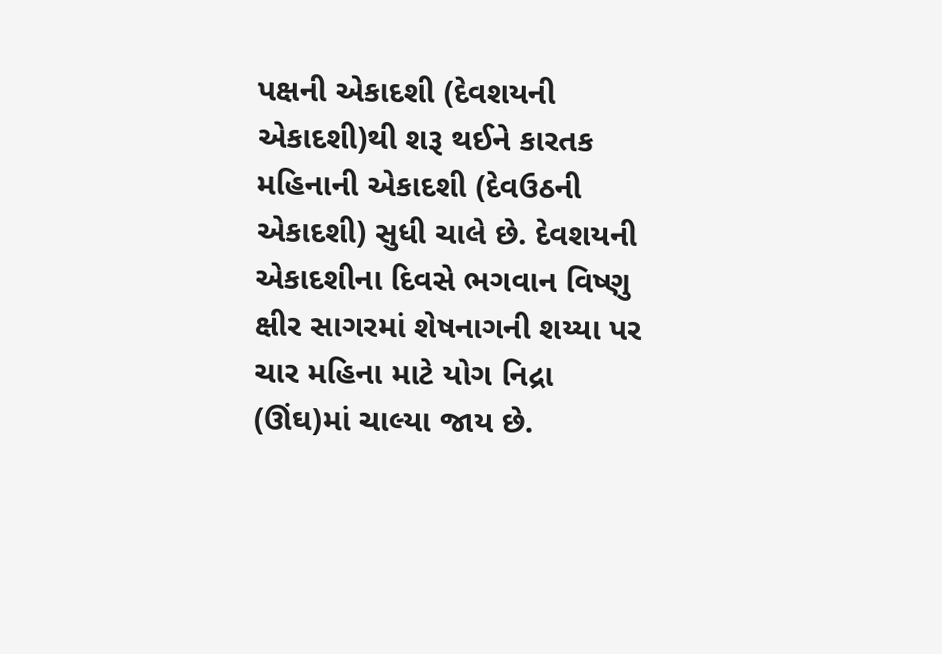પક્ષની એકાદશી (દેવશયની એકાદશી)થી શરૂ થઈને કારતક મહિનાની એકાદશી (દેવઉઠની એકાદશી) સુધી ચાલે છે. દેવશયની એકાદશીના દિવસે ભગવાન વિષ્ણુ ક્ષીર સાગરમાં શેષનાગની શય્યા પર ચાર મહિના માટે યોગ નિદ્રા (ઊંઘ)માં ચાલ્યા જાય છે.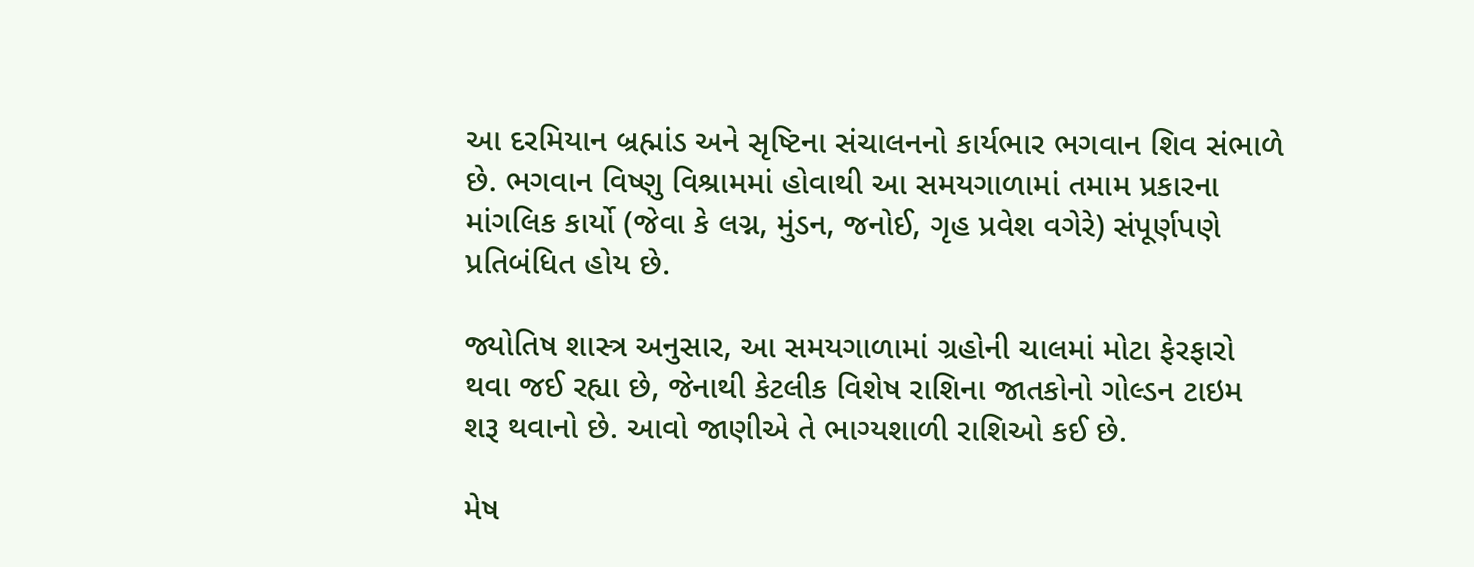આ દરમિયાન બ્રહ્માંડ અને સૃષ્ટિના સંચાલનનો કાર્યભાર ભગવાન શિવ સંભાળે છે. ભગવાન વિષ્ણુ વિશ્રામમાં હોવાથી આ સમયગાળામાં તમામ પ્રકારના માંગલિક કાર્યો (જેવા કે લગ્ન, મુંડન, જનોઈ, ગૃહ પ્રવેશ વગેરે) સંપૂર્ણપણે પ્રતિબંધિત હોય છે.

જ્યોતિષ શાસ્ત્ર અનુસાર, આ સમયગાળામાં ગ્રહોની ચાલમાં મોટા ફેરફારો થવા જઈ રહ્યા છે, જેનાથી કેટલીક વિશેષ રાશિના જાતકોનો ગોલ્ડન ટાઇમ શરૂ થવાનો છે. આવો જાણીએ તે ભાગ્યશાળી રાશિઓ કઈ છે.

મેષ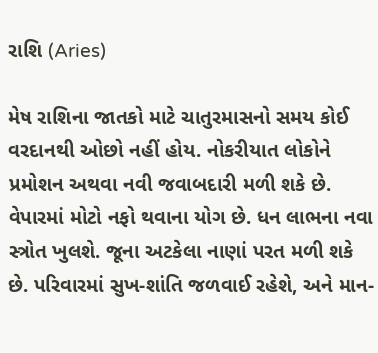રાશિ (Aries)

મેષ રાશિના જાતકો માટે ચાતુરમાસનો સમય કોઈ વરદાનથી ઓછો નહીં હોય. નોકરીયાત લોકોને પ્રમોશન અથવા નવી જવાબદારી મળી શકે છે. વેપારમાં મોટો નફો થવાના યોગ છે. ધન લાભના નવા સ્ત્રોત ખુલશે. જૂના અટકેલા નાણાં પરત મળી શકે છે. પરિવારમાં સુખ-શાંતિ જળવાઈ રહેશે, અને માન-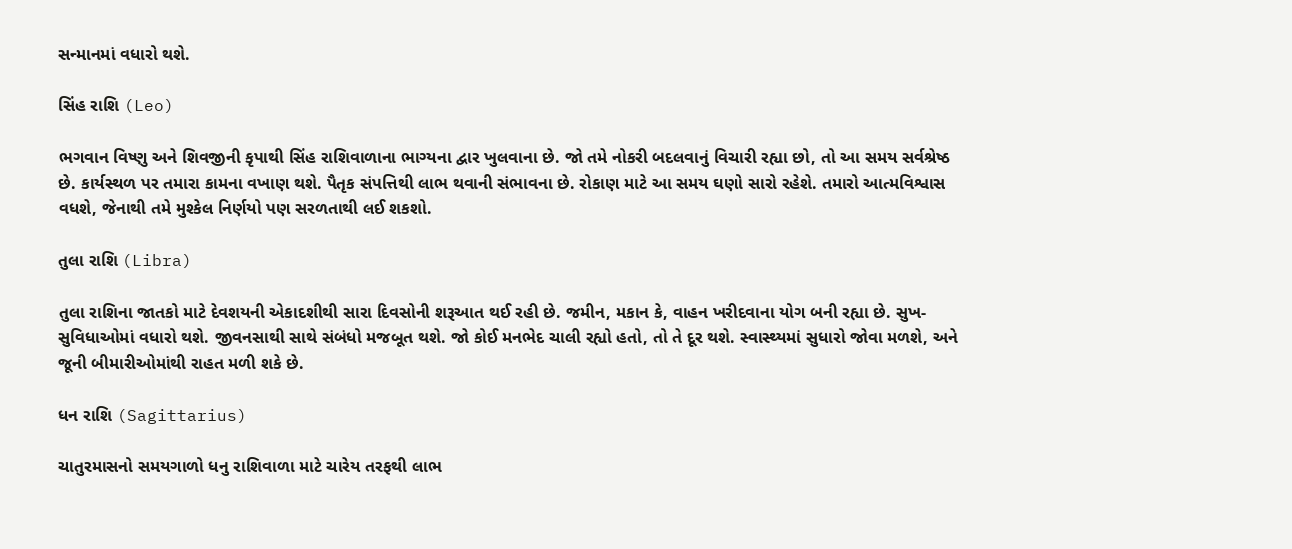સન્માનમાં વધારો થશે.

સિંહ રાશિ (Leo)

ભગવાન વિષ્ણુ અને શિવજીની કૃપાથી સિંહ રાશિવાળાના ભાગ્યના દ્વાર ખુલવાના છે. જો તમે નોકરી બદલવાનું વિચારી રહ્યા છો, તો આ સમય સર્વશ્રેષ્ઠ છે. કાર્યસ્થળ પર તમારા કામના વખાણ થશે. પૈતૃક સંપત્તિથી લાભ થવાની સંભાવના છે. રોકાણ માટે આ સમય ઘણો સારો રહેશે. તમારો આત્મવિશ્વાસ વધશે, જેનાથી તમે મુશ્કેલ નિર્ણયો પણ સરળતાથી લઈ શકશો.

તુલા રાશિ (Libra)

તુલા રાશિના જાતકો માટે દેવશયની એકાદશીથી સારા દિવસોની શરૂઆત થઈ રહી છે. જમીન, મકાન કે, વાહન ખરીદવાના યોગ બની રહ્યા છે. સુખ-સુવિધાઓમાં વધારો થશે. જીવનસાથી સાથે સંબંધો મજબૂત થશે. જો કોઈ મનભેદ ચાલી રહ્યો હતો, તો તે દૂર થશે. સ્વાસ્થ્યમાં સુધારો જોવા મળશે, અને જૂની બીમારીઓમાંથી રાહત મળી શકે છે.

ધન રાશિ (Sagittarius)

ચાતુરમાસનો સમયગાળો ધનુ રાશિવાળા માટે ચારેય તરફથી લાભ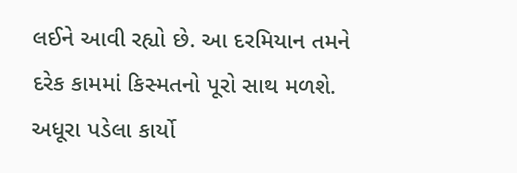લઈને આવી રહ્યો છે. આ દરમિયાન તમને દરેક કામમાં કિસ્મતનો પૂરો સાથ મળશે. અધૂરા પડેલા કાર્યો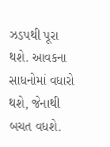ઝડપથી પૂરા થશે. આવકના સાધનોમાં વધારો થશે, જેનાથી બચત વધશે.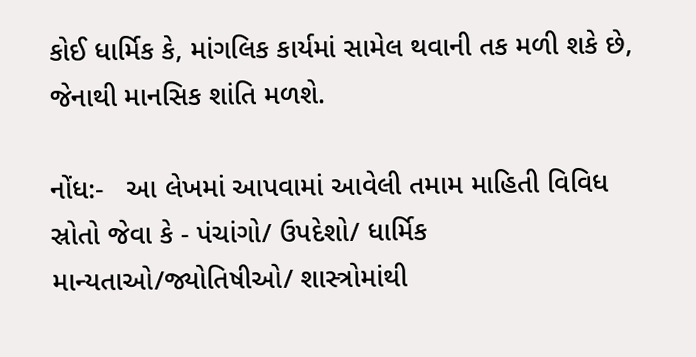કોઈ ધાર્મિક કે, માંગલિક કાર્યમાં સામેલ થવાની તક મળી શકે છે, જેનાથી માનસિક શાંતિ મળશે.

નોંધ:-   આ લેખમાં આપવામાં આવેલી તમામ માહિતી વિવિધ સ્રોતો જેવા કે - પંચાંગો/ ઉપદેશો/ ધાર્મિક માન્યતાઓ/જ્યોતિષીઓ/ શાસ્ત્રોમાંથી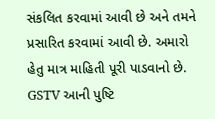સંકલિત કરવામાં આવી છે અને તમને પ્રસારિત કરવામાં આવી છે. અમારો હેતુ માત્ર માહિતી પૂરી પાડવાનો છે. GSTV આની પુષ્ટિ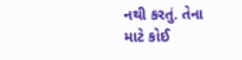નથી કરતું. તેના માટે કોઈ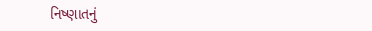નિષ્ણાતનું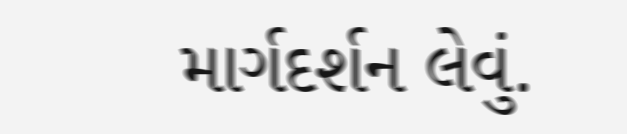માર્ગદર્શન લેવું.